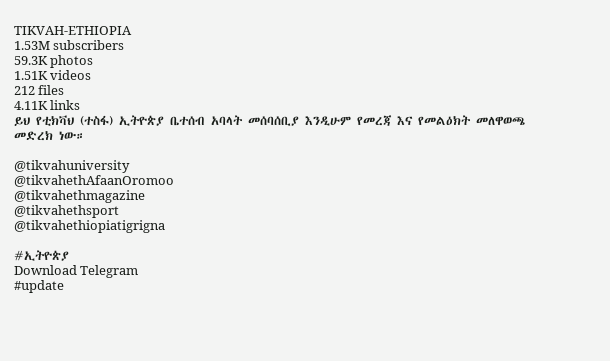TIKVAH-ETHIOPIA
1.53M subscribers
59.3K photos
1.51K videos
212 files
4.11K links
ይህ የቲክቫህ (ተስፋ) ኢትዮጵያ ቤተሰብ አባላት መሰባሰቢያ እንዲሁም የመረጃ እና የመልዕክት መለዋወጫ መድረክ ነው።

@tikvahuniversity
@tikvahethAfaanOromoo
@tikvahethmagazine
@tikvahethsport
@tikvahethiopiatigrigna

#ኢትዮጵያ
Download Telegram
#update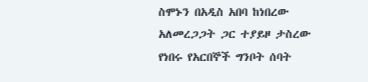ስሞኑን በአዲስ አበባ ከነበረው አለመረጋጋት ጋር ተያይዞ ታስረው የነበሩ የአርበኞች ግንቦት ሰባት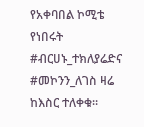የአቀባበል ኮሚቴ የነበሩት #ብርሀኑ_ተክለያሬድና #መኮንን_ለገስ ዛሬ ከእስር ተለቀቁ።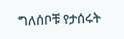ግለሰቦቹ የታሰሩት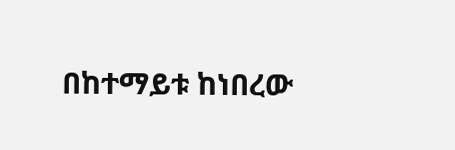በከተማይቱ ከነበረው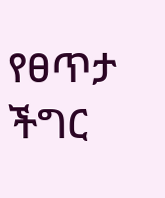የፀጥታ ችግር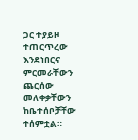ጋር ተያይዞ ተጠርጥረው እንደነበርና ምርመራቸውን ጨርሰው መለቀቃቸውን ከቤተሰቦቻቸው ተሰምቷል።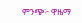ምንጭ፦ ዋዜማ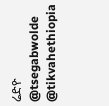ሬድዮ
@tsegabwolde @tikvahethiopia